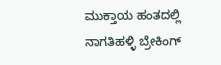ಮುಕ್ತಾಯ ಹಂತದಲ್ಲಿ ನಾಗತಿಹಳ್ಳಿ ಬ್ರೇಕಿಂಗ್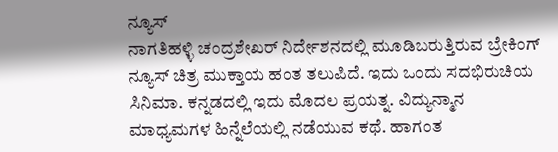ನ್ಯೂಸ್
ನಾಗತಿಹಳ್ಳಿ ಚಂದ್ರಶೇಖರ್ ನಿರ್ದೇಶನದಲ್ಲಿ ಮೂಡಿಬರುತ್ತಿರುವ ಬ್ರೇಕಿಂಗ್ ನ್ಯೂಸ್ ಚಿತ್ರ ಮುಕ್ತಾಯ ಹಂತ ತಲುಪಿದೆ. ಇದು ಒಂದು ಸದಭಿರುಚಿಯ ಸಿನಿಮಾ. ಕನ್ನಡದಲ್ಲಿ ಇದು ಮೊದಲ ಪ್ರಯತ್ನ. ವಿದ್ಯುನ್ಮಾನ ಮಾಧ್ಯಮಗಳ ಹಿನ್ನೆಲೆಯಲ್ಲಿ ನಡೆಯುವ ಕಥೆ. ಹಾಗಂತ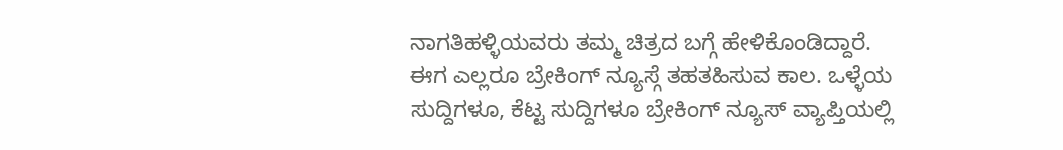ನಾಗತಿಹಳ್ಳಿಯವರು ತಮ್ಮ ಚಿತ್ರದ ಬಗ್ಗೆ ಹೇಳಿಕೊಂಡಿದ್ದಾರೆ.
ಈಗ ಎಲ್ಲರೂ ಬ್ರೇಕಿಂಗ್ ನ್ಯೂಸ್ಗೆ ತಹತಹಿಸುವ ಕಾಲ. ಒಳ್ಳೆಯ ಸುದ್ದಿಗಳೂ, ಕೆಟ್ಟ ಸುದ್ದಿಗಳೂ ಬ್ರೇಕಿಂಗ್ ನ್ಯೂಸ್ ವ್ಯಾಪ್ತಿಯಲ್ಲಿ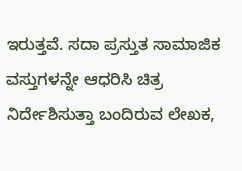ಇರುತ್ತವೆ. ಸದಾ ಪ್ರಸ್ತುತ ಸಾಮಾಜಿಕ ವಸ್ತುಗಳನ್ನೇ ಆಧರಿಸಿ ಚಿತ್ರ ನಿರ್ದೇಶಿಸುತ್ತಾ ಬಂದಿರುವ ಲೇಖಕ,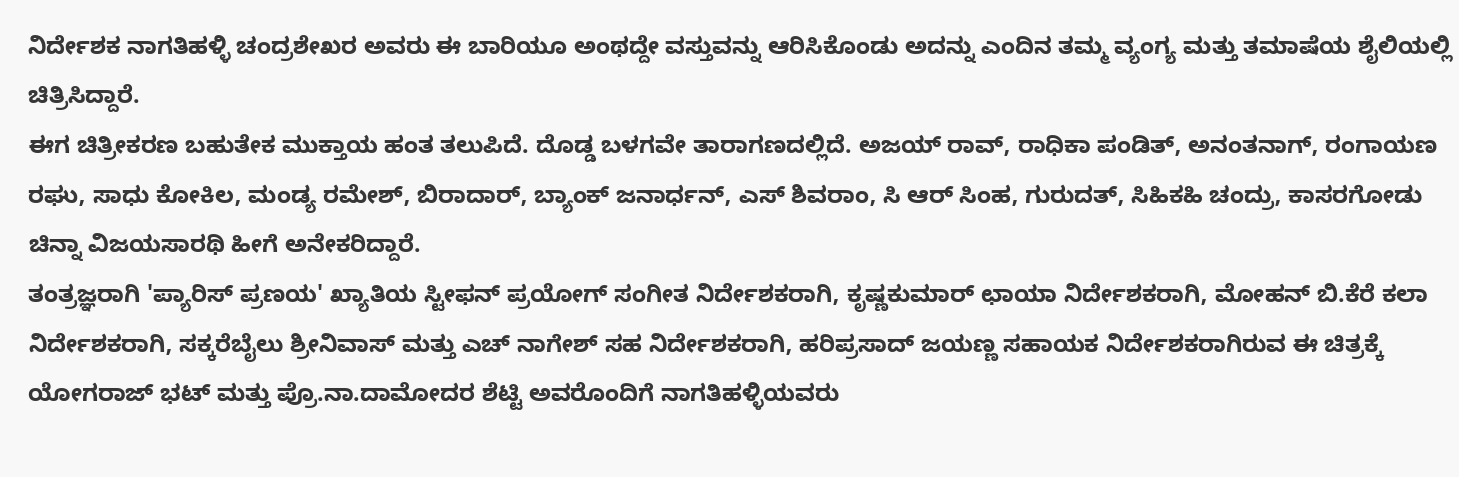ನಿರ್ದೇಶಕ ನಾಗತಿಹಳ್ಳಿ ಚಂದ್ರಶೇಖರ ಅವರು ಈ ಬಾರಿಯೂ ಅಂಥದ್ದೇ ವಸ್ತುವನ್ನು ಆರಿಸಿಕೊಂಡು ಅದನ್ನು ಎಂದಿನ ತಮ್ಮ ವ್ಯಂಗ್ಯ ಮತ್ತು ತಮಾಷೆಯ ಶೈಲಿಯಲ್ಲಿ ಚಿತ್ರಿಸಿದ್ದಾರೆ.
ಈಗ ಚಿತ್ರೀಕರಣ ಬಹುತೇಕ ಮುಕ್ತಾಯ ಹಂತ ತಲುಪಿದೆ. ದೊಡ್ಡ ಬಳಗವೇ ತಾರಾಗಣದಲ್ಲಿದೆ. ಅಜಯ್ ರಾವ್, ರಾಧಿಕಾ ಪಂಡಿತ್, ಅನಂತನಾಗ್, ರಂಗಾಯಣ ರಘು, ಸಾಧು ಕೋಕಿಲ, ಮಂಡ್ಯ ರಮೇಶ್, ಬಿರಾದಾರ್, ಬ್ಯಾಂಕ್ ಜನಾರ್ಧನ್, ಎಸ್ ಶಿವರಾಂ, ಸಿ ಆರ್ ಸಿಂಹ, ಗುರುದತ್, ಸಿಹಿಕಹಿ ಚಂದ್ರು, ಕಾಸರಗೋಡು ಚಿನ್ನಾ ವಿಜಯಸಾರಥಿ ಹೀಗೆ ಅನೇಕರಿದ್ದಾರೆ.
ತಂತ್ರಜ್ಞರಾಗಿ 'ಪ್ಯಾರಿಸ್ ಪ್ರಣಯ' ಖ್ಯಾತಿಯ ಸ್ಟೀಫನ್ ಪ್ರಯೋಗ್ ಸಂಗೀತ ನಿರ್ದೇಶಕರಾಗಿ, ಕೃಷ್ಣಕುಮಾರ್ ಛಾಯಾ ನಿರ್ದೇಶಕರಾಗಿ, ಮೋಹನ್ ಬಿ.ಕೆರೆ ಕಲಾ ನಿರ್ದೇಶಕರಾಗಿ, ಸಕ್ಕರೆಬೈಲು ಶ್ರೀನಿವಾಸ್ ಮತ್ತು ಎಚ್ ನಾಗೇಶ್ ಸಹ ನಿರ್ದೇಶಕರಾಗಿ, ಹರಿಪ್ರಸಾದ್ ಜಯಣ್ಣ ಸಹಾಯಕ ನಿರ್ದೇಶಕರಾಗಿರುವ ಈ ಚಿತ್ರಕ್ಕೆ ಯೋಗರಾಜ್ ಭಟ್ ಮತ್ತು ಪ್ರೊ.ನಾ.ದಾಮೋದರ ಶೆಟ್ಟಿ ಅವರೊಂದಿಗೆ ನಾಗತಿಹಳ್ಳಿಯವರು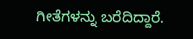ಗೀತೆಗಳನ್ನು ಬರೆದಿದ್ದಾರೆ.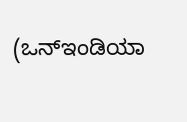(ಒನ್ಇಂಡಿಯಾ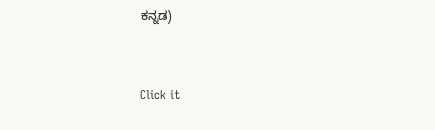ಕನ್ನಡ)


Click it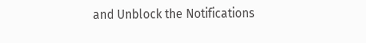and Unblock the Notifications